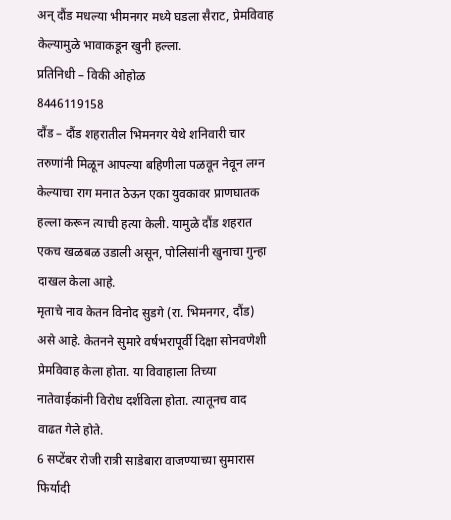अन् दौंड मधल्या भीमनगर मध्ये घडला सैराट, प्रेमविवाह केल्यामुळे भावाकडून खुनी हल्ला.
प्रतिनिधी – विकी ओहोळ
8446119158
दौंड – दौंड शहरातील भिमनगर येथे शनिवारी चार तरुणांनी मिळून आपल्या बहिणीला पळवून नेवून लग्न केल्याचा राग मनात ठेऊन एका युवकावर प्राणघातक हल्ला करून त्याची हत्या केली. यामुळे दौंड शहरात एकच खळबळ उडाली असून, पोलिसांनी खुनाचा गुन्हा दाखल केला आहे.
मृताचे नाव केतन विनोद सुडगे (रा. भिमनगर, दौंड) असे आहे. केतनने सुमारे वर्षभरापूर्वी दिक्षा सोनवणेशी प्रेमविवाह केला होता. या विवाहाला तिच्या नातेवाईकांनी विरोध दर्शविला होता. त्यातूनच वाद वाढत गेले होते.
6 सप्टेंबर रोजी रात्री साडेबारा वाजण्याच्या सुमारास फिर्यादी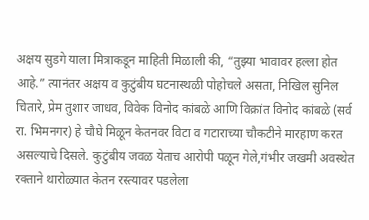अक्षय सुडगे याला मित्राकडून माहिती मिळाली की, “तुझ्या भावावर हल्ला होत आहे.” त्यानंतर अक्षय व कुटुंबीय घटनास्थळी पोहोचले असता, निखिल सुनिल चितारे, प्रेम तुशार जाधव, विवेक विनोद कांबळे आणि विक्रांत विनोद कांबळे (सर्व रा. भिमनगर) हे चौघे मिळून केतनवर विटा व गटाराच्या चौकटीने मारहाण करत असल्याचे दिसले. कुटुंबीय जवळ येताच आरोपी पळून गेले,गंभीर जखमी अवस्थेत रक्ताने थारोळ्यात केतन रस्त्यावर पडलेला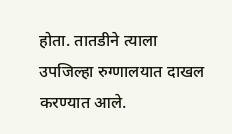होता. तातडीने त्याला उपजिल्हा रुग्णालयात दाखल करण्यात आले.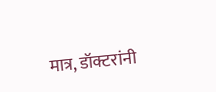मात्र, डॉक्टरांनी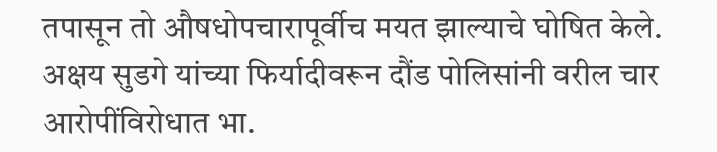तपासून तो औषधोपचारापूर्वीच मयत झाल्याचे घोषित केले.
अक्षय सुडगे यांच्या फिर्यादीवरून दौंड पोलिसांनी वरील चार आरोपींविरोधात भा.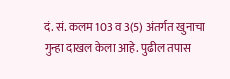दं. सं. कलम 103 व 3(5) अंतर्गत खुनाचा गुन्हा दाखल केला आहे. पुढील तपास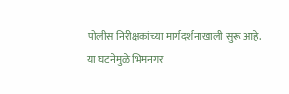पोलीस निरीक्षकांच्या मार्गदर्शनाखाली सुरू आहे.
या घटनेमुळे भिमनगर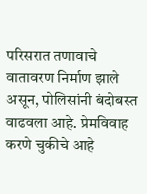परिसरात तणावाचे वातावरण निर्माण झाले असून, पोलिसांनी बंदोबस्त वाढवला आहे. प्रेमविवाह करणे चुकीचे आहे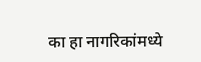का हा नागरिकांमध्ये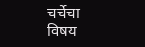चर्चेचा विषय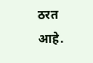ठरत आहे.